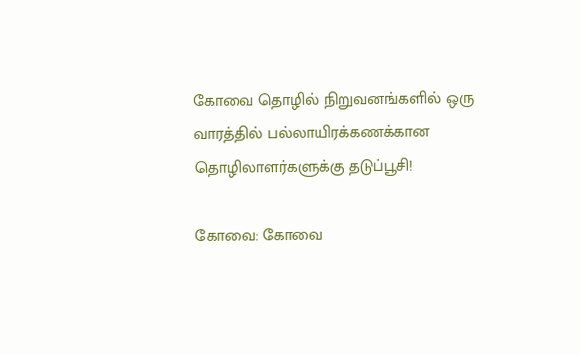கோவை தொழில் நிறுவனங்களில் ஒரு வாரத்தில் பல்லாயிரக்கணக்கான தொழிலாளர்களுக்கு தடுப்பூசி!

கோவை: கோவை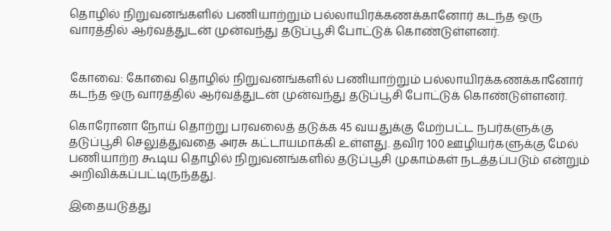தொழில் நிறுவனங்களில் பணியாற்றும் பல்லாயிரக்கணக்கானோர் கடந்த ஒரு வாரத்தில் ஆர்வத்துடன் முன்வந்து தடுப்பூசி போட்டுக் கொண்டுள்ளனர்.


கோவை: கோவை தொழில் நிறுவனங்களில் பணியாற்றும் பல்லாயிரக்கணக்கானோர் கடந்த ஒரு வாரத்தில் ஆர்வத்துடன் முன்வந்து தடுப்பூசி போட்டுக் கொண்டுள்ளனர்.

கொரோனா நோய் தொற்று பரவலைத் தடுக்க 45 வயதுக்கு மேற்பட்ட நபர்களுக்கு தடுப்பூசி செலுத்துவதை அரசு கட்டாயமாக்கி உள்ளது. தவிர 100 ஊழியர்களுக்கு மேல் பணியாற்ற கூடிய தொழில் நிறுவனங்களில் தடுப்பூசி முகாம்கள் நடத்தப்படும் என்றும் அறிவிக்கப்பட்டிருந்தது.

இதையடுத்து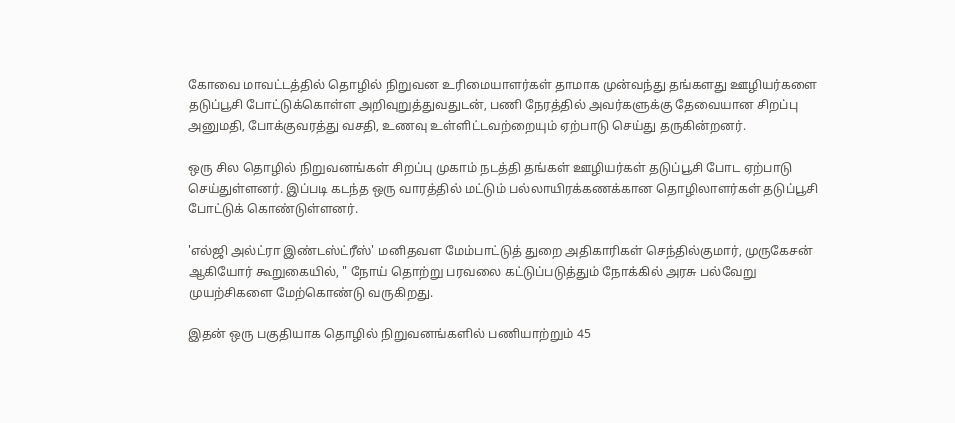கோவை மாவட்டத்தில் தொழில் நிறுவன உரிமையாளர்கள் தாமாக முன்வந்து தங்களது ஊழியர்களை தடுப்பூசி போட்டுக்கொள்ள அறிவுறுத்துவதுடன், பணி நேரத்தில் அவர்களுக்கு தேவையான சிறப்பு அனுமதி, போக்குவரத்து வசதி, உணவு உள்ளிட்டவற்றையும் ஏற்பாடு செய்து தருகின்றனர்.

ஒரு சில தொழில் நிறுவனங்கள் சிறப்பு முகாம் நடத்தி தங்கள் ஊழியர்கள் தடுப்பூசி போட ஏற்பாடு செய்துள்ளனர். இப்படி கடந்த ஒரு வாரத்தில் மட்டும் பல்லாயிரக்கணக்கான தொழிலாளர்கள் தடுப்பூசி போட்டுக் கொண்டுள்ளனர்.

'எல்ஜி அல்ட்ரா இண்டஸ்ட்ரீஸ்' மனிதவள மேம்பாட்டுத் துறை அதிகாரிகள் செந்தில்குமார், முருகேசன் ஆகியோர் கூறுகையில், " நோய் தொற்று பரவலை கட்டுப்படுத்தும் நோக்கில் அரசு பல்வேறு முயற்சிகளை மேற்கொண்டு வருகிறது.

இதன் ஒரு பகுதியாக தொழில் நிறுவனங்களில் பணியாற்றும் 45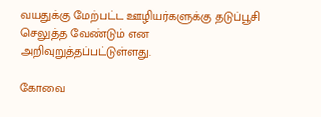வயதுக்கு மேற்பட்ட ஊழியர்களுக்கு தடுப்பூசி செலுத்த வேண்டும் என அறிவுறுத்தப்பட்டுள்ளது.

கோவை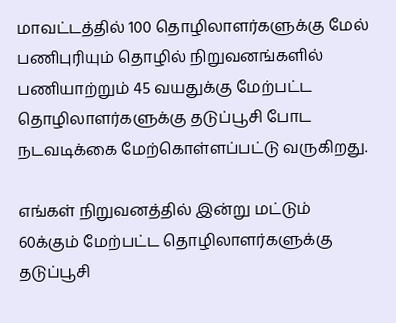மாவட்டத்தில் 100 தொழிலாளர்களுக்கு மேல் பணிபுரியும் தொழில் நிறுவனங்களில் பணியாற்றும் 45 வயதுக்கு மேற்பட்ட தொழிலாளர்களுக்கு தடுப்பூசி போட நடவடிக்கை மேற்கொள்ளப்பட்டு வருகிறது.

எங்கள் நிறுவனத்தில் இன்று மட்டும் 60க்கும் மேற்பட்ட தொழிலாளர்களுக்கு தடுப்பூசி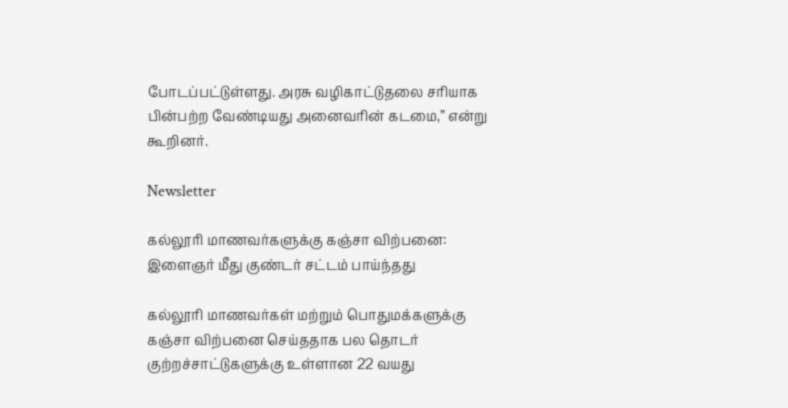போடப்பட்டுள்ளது. அரசு வழிகாட்டுதலை சரியாக பின்பற்ற வேண்டியது அனைவரின் கடமை,” என்று கூறினர்.

Newsletter

கல்லூரி மாணவர்களுக்கு கஞ்சா விற்பனை: இளைஞர் மீது குண்டர் சட்டம் பாய்ந்தது

கல்லூரி மாணவர்கள் மற்றும் பொதுமக்களுக்கு கஞ்சா விற்பனை செய்ததாக பல தொடர் குற்றச்சாட்டுகளுக்கு உள்ளான 22 வயது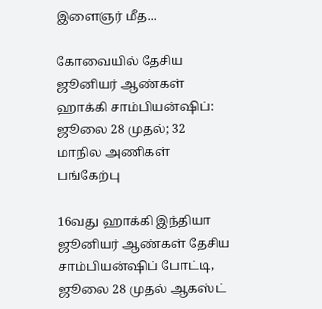இளைஞர் மீத...

கோவையில் தேசிய ஜூனியர் ஆண்கள் ஹாக்கி சாம்பியன்ஷிப்: ஜூலை 28 முதல்; 32 மாநில அணிகள் பங்கேற்பு

16வது ஹாக்கி இந்தியா ஜூனியர் ஆண்கள் தேசிய சாம்பியன்ஷிப் போட்டி, ஜூலை 28 முதல் ஆகஸ்ட்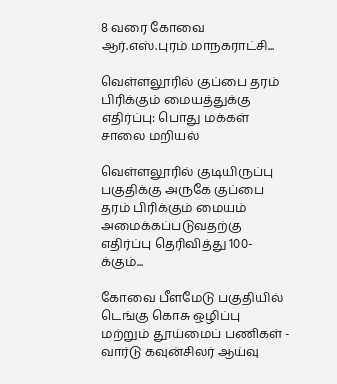8 வரை கோவை ஆர்.எஸ்.புரம் மாநகராட்சி...

வெள்ளலூரில் குப்பை தரம் பிரிக்கும் மையத்துக்கு எதிர்ப்பு: பொது மக்கள் சாலை மறியல்

வெள்ளலூரில் குடியிருப்பு பகுதிக்கு அருகே குப்பை தரம் பிரிக்கும் மையம் அமைக்கப்படுவதற்கு எதிர்ப்பு தெரிவித்து 100-க்கும்...

கோவை பீளமேடு பகுதியில் டெங்கு கொசு ஒழிப்பு மற்றும் தூய்மைப் பணிகள் - வார்டு கவுன்சிலர் ஆய்வு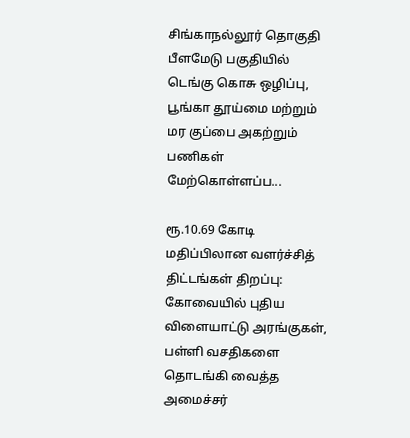சிங்காநல்லூர் தொகுதி பீளமேடு பகுதியில் டெங்கு கொசு ஒழிப்பு, பூங்கா தூய்மை மற்றும் மர குப்பை அகற்றும் பணிகள் மேற்கொள்ளப்ப...

ரூ.10.69 கோடி மதிப்பிலான வளர்ச்சித் திட்டங்கள் திறப்பு: கோவையில் புதிய விளையாட்டு அரங்குகள், பள்ளி வசதிகளை தொடங்கி வைத்த அமைச்சர்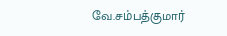வே.சம்பத்குமார்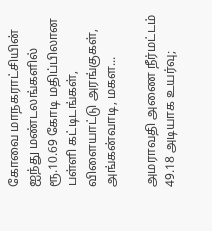கோவை மாநகராட்சியின் ஐந்து மண்டலங்களில் ரூ.10.69 கோடி மதிப்பிலான பள்ளி கட்டிடங்கள், விளையாட்டு அரங்குகள், அங்கன்வாடி, மகள...

அமராவதி அணை நீர்மட்டம் 49.18 அடியாக உயர்வு;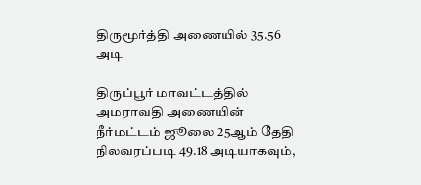திருமூர்த்தி அணையில் 35.56 அடி

திருப்பூர் மாவட்டத்தில் அமராவதி அணையின் நீர்மட்டம் ஜூலை 25ஆம் தேதி நிலவரப்படி 49.18 அடியாகவும்,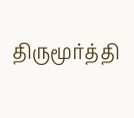திருமூர்த்தி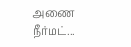அணை நீர்மட்...